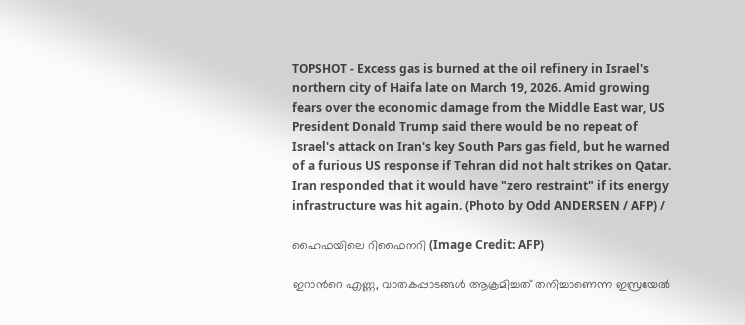TOPSHOT - Excess gas is burned at the oil refinery in Israel's northern city of Haifa late on March 19, 2026. Amid growing fears over the economic damage from the Middle East war, US President Donald Trump said there would be no repeat of Israel's attack on Iran's key South Pars gas field, but he warned of a furious US response if Tehran did not halt strikes on Qatar. Iran responded that it would have "zero restraint" if its energy infrastructure was hit again. (Photo by Odd ANDERSEN / AFP) /

ഹൈഫയിലെ റിഫൈനറി (Image Credit: AFP)

ഇറാന്‍റെ എണ്ണ, വാതകപ്പാടങ്ങള്‍ ആക്രമിച്ചത് തനിച്ചാണെന്ന ഇസ്രയേല്‍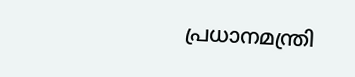പ്രധാനമന്ത്രി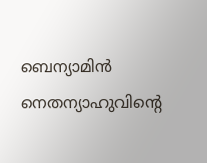ബെന്യാമിന്‍ നെതന്യാഹുവിന്‍റെ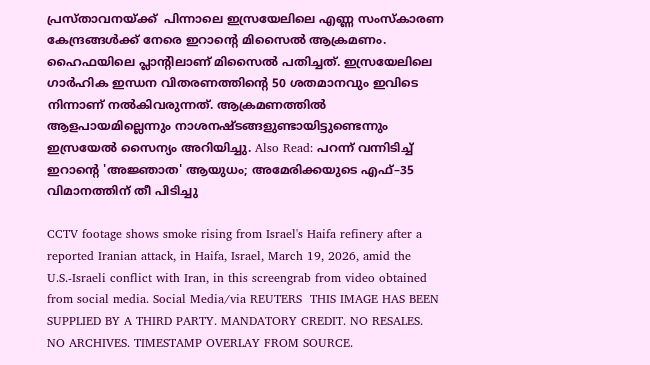പ്രസ്താവനയ്ക്ക്  പിന്നാലെ ഇസ്രയേലിലെ എണ്ണ സംസ്കാരണ കേന്ദ്രങ്ങള്‍ക്ക് നേരെ ഇറാന്‍റെ മിസൈല്‍ ആക്രമണം. ഹൈഫയിലെ പ്ലാന്‍റിലാണ് മിസൈല്‍ പതിച്ചത്. ഇസ്രയേലിലെ ഗാര്‍ഹിക ഇന്ധന വിതരണത്തിന്‍റെ 50 ശതമാനവും ഇവിടെ നിന്നാണ് നല്‍കിവരുന്നത്. ആക്രമണത്തില്‍ ആളപായമില്ലെന്നും നാശനഷ്ടങ്ങളുണ്ടായിട്ടുണ്ടെന്നും ഇസ്രയേല്‍ സൈന്യം അറിയിച്ചു. Also Read: പറന്ന് വന്നിടിച്ച് ഇറാന്റെ 'അജ്ഞാത' ആയുധം; അമേരിക്കയുടെ എഫ്–35 വിമാനത്തിന് തീ പിടിച്ചു

CCTV footage shows smoke rising from Israel's Haifa refinery after a reported Iranian attack, in Haifa, Israel, March 19, 2026, amid the U.S.-Israeli conflict with Iran, in this screengrab from video obtained from social media. Social Media/via REUTERS  THIS IMAGE HAS BEEN SUPPLIED BY A THIRD PARTY. MANDATORY CREDIT. NO RESALES. NO ARCHIVES. TIMESTAMP OVERLAY FROM SOURCE.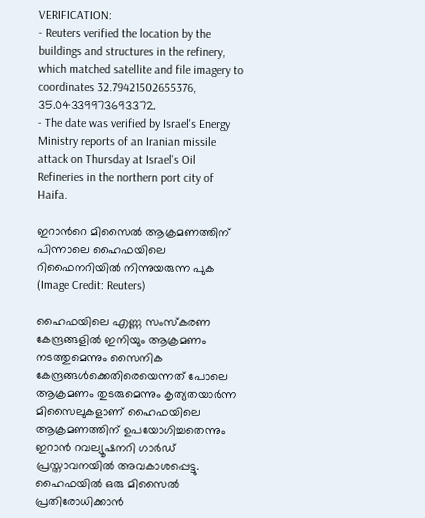VERIFICATION:
- Reuters verified the location by the buildings and structures in the refinery, which matched satellite and file imagery to coordinates 32.79421502655376, 35.04339973693372.
- The date was verified by Israel's Energy Ministry reports of an Iranian missile attack on Thursday at Israel's Oil Refineries in the northern port city of Haifa.

ഇറാന്‍റെ മിസൈല്‍ ആക്രമണത്തിന് പിന്നാലെ ഹൈഫയിലെ റിഫൈനറിയില്‍ നിന്നുയരുന്ന പുക (Image Credit: Reuters)

ഹൈഫയിലെ എണ്ണ സംസ്കരണ കേന്ദ്രങ്ങളില്‍ ഇനിയും ആക്രമണം നടത്തുമെന്നും സൈനിക കേന്ദ്രങ്ങള്‍ക്കെതിരെയെന്നത് പോലെ ആക്രമണം തുടരുമെന്നും കൃത്യതയാര്‍ന്ന മിസൈലുകളാണ് ഹൈഫയിലെ ആക്രമണത്തിന് ഉപയോഗിച്ചതെന്നും ഇറാന്‍ റവല്യൂഷനറി ഗാര്‍ഡ് പ്രസ്താവനയില്‍ അവകാശപ്പെട്ടു. ഹൈഫയില്‍ ഒരു മിസൈല്‍ പ്രതിരോധിക്കാന്‍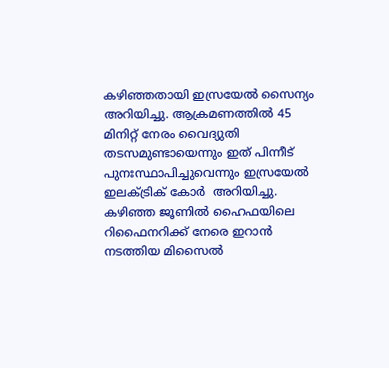കഴിഞ്ഞതായി ഇസ്രയേല്‍ സൈന്യം അറിയിച്ചു. ആക്രമണത്തില്‍ 45 മിനിറ്റ് നേരം വൈദ്യുതി തടസമുണ്ടായെന്നും ഇത് പിന്നീട് പുനഃസ്ഥാപിച്ചുവെന്നും ഇസ്രയേല്‍ ഇലക്ട്രിക് കോര്‍  അറിയിച്ചു. കഴിഞ്ഞ ജൂണില്‍ ഹൈഫയിലെ റിഫൈനറിക്ക് നേരെ ഇറാന്‍ നടത്തിയ മിസൈല്‍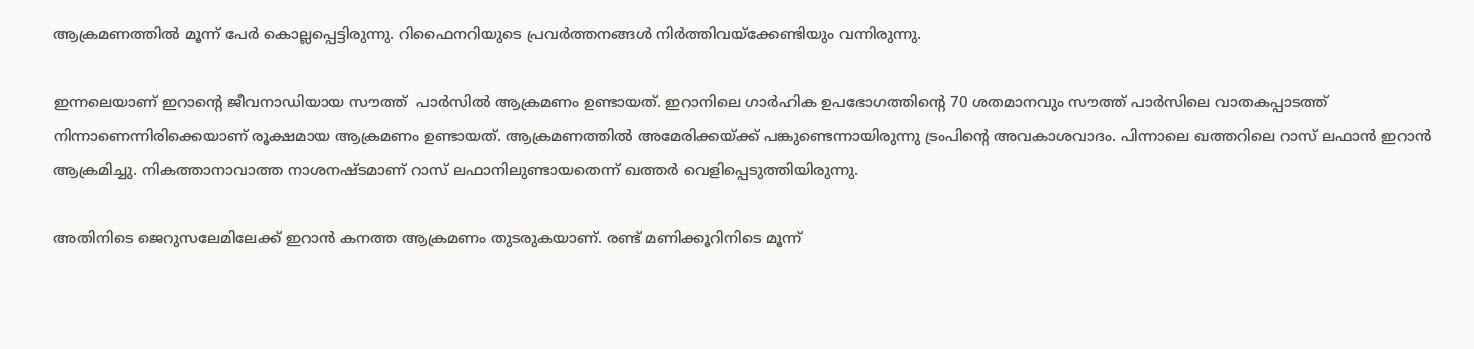ആക്രമണത്തില്‍ മൂന്ന് പേര്‍ കൊല്ലപ്പെട്ടിരുന്നു. റിഫൈനറിയുടെ പ്രവര്‍ത്തനങ്ങള്‍ നിര്‍ത്തിവയ്ക്കേണ്ടിയും വന്നിരുന്നു.

ഇന്നലെയാണ് ഇറാന്‍റെ ജീവനാഡിയായ സൗത്ത്  പാര്‍സില്‍ ആക്രമണം ഉണ്ടായത്. ഇറാനിലെ ഗാര്‍ഹിക ഉപഭോഗത്തിന്‍റെ 70 ശതമാനവും സൗത്ത് പാര്‍സിലെ വാതകപ്പാടത്ത് നിന്നാണെന്നിരിക്കെയാണ് രൂക്ഷമായ ആക്രമണം ഉണ്ടായത്. ആക്രമണത്തില്‍ അമേരിക്കയ്ക്ക് പങ്കുണ്ടെന്നായിരുന്നു ട്രംപിന്‍റെ അവകാശവാദം. പിന്നാലെ ഖത്തറിലെ റാസ് ലഫാന്‍ ഇറാന്‍ ആക്രമിച്ചു. നികത്താനാവാത്ത നാശനഷ്ടമാണ് റാസ് ലഫാനിലുണ്ടായതെന്ന് ഖത്തര്‍ വെളിപ്പെടുത്തിയിരുന്നു.

അതിനിടെ ജെറുസലേമിലേക്ക് ഇറാന്‍ കനത്ത ആക്രമണം തുടരുകയാണ്. രണ്ട് മണിക്കൂറിനിടെ മൂന്ന്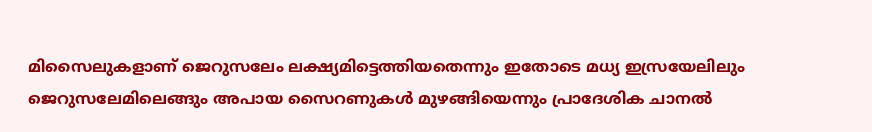മിസൈലുകളാണ് ജെറുസലേം ലക്ഷ്യമിട്ടെത്തിയതെന്നും ഇതോടെ മധ്യ ഇസ്രയേലിലും ജെറുസലേമിലെങ്ങും അപായ സൈറണുകള്‍ മുഴങ്ങിയെന്നും പ്രാദേശിക ചാനല്‍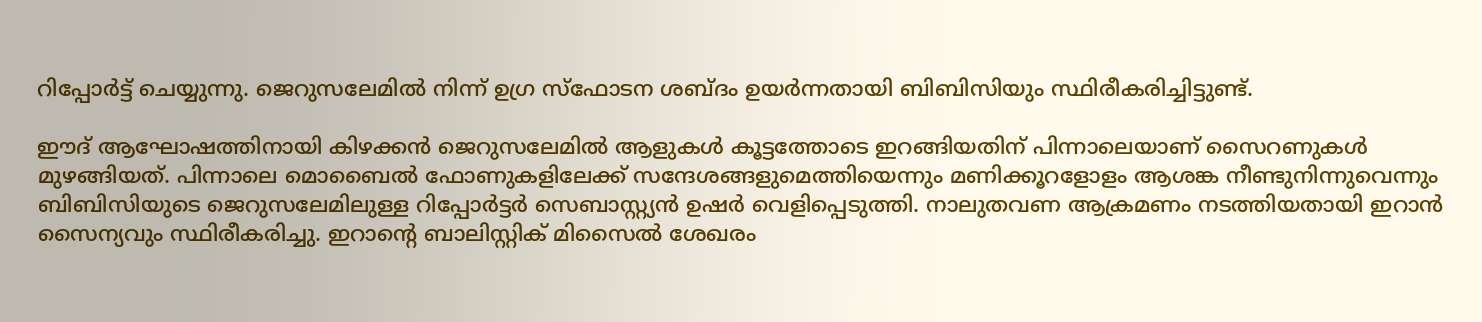റിപ്പോര്‍ട്ട് ചെയ്യുന്നു. ജെറുസലേമില്‍ നിന്ന് ഉഗ്ര സ്ഫോടന ശബ്ദം ഉയര്‍ന്നതായി ബിബിസിയും സ്ഥിരീകരിച്ചിട്ടുണ്ട്.

ഈദ് ആഘോഷത്തിനായി കിഴക്കന്‍ ജെറുസലേമില്‍ ആളുകള്‍ കൂട്ടത്തോടെ ഇറങ്ങിയതിന് പിന്നാലെയാണ് സൈറണുകള്‍ മുഴങ്ങിയത്. പിന്നാലെ മൊബൈല്‍ ഫോണുകളിലേക്ക് സന്ദേശങ്ങളുമെത്തിയെന്നും മണിക്കൂറളോളം ആശങ്ക നീണ്ടുനിന്നുവെന്നും ബിബിസിയുടെ ജെറുസലേമിലുള്ള റിപ്പോര്‍ട്ടര്‍ സെബാസ്റ്റ്യന്‍ ഉഷര്‍ വെളിപ്പെടുത്തി. നാലുതവണ ആക്രമണം നടത്തിയതായി ഇറാന്‍ സൈന്യവും സ്ഥിരീകരിച്ചു. ഇറാന്‍റെ ബാലിസ്റ്റിക് മിസൈല്‍ ശേഖരം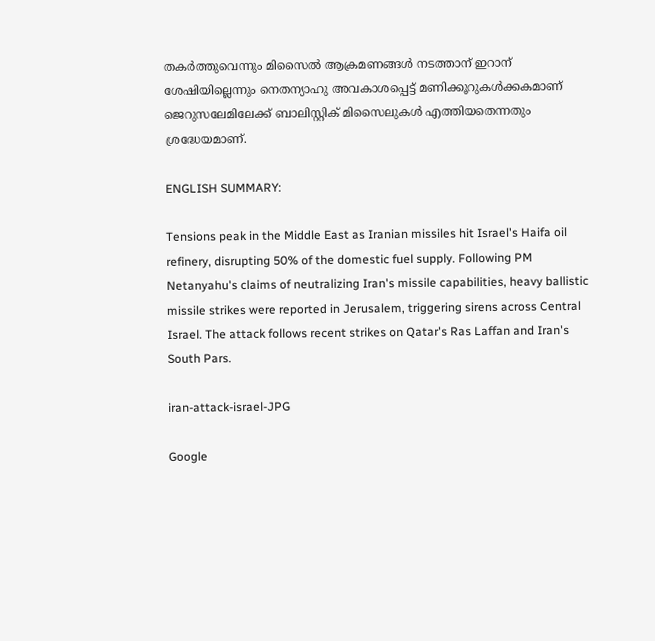തകര്‍ത്തുവെന്നും മിസൈല്‍ ആക്രമണങ്ങള്‍ നടത്താന‍് ഇറാന് ശേഷിയില്ലെന്നും നെതന്യാഹു അവകാശപ്പെട്ട് മണിക്കൂറുകള്‍ക്കകമാണ് ജെറുസലേമിലേക്ക് ബാലിസ്റ്റിക് മിസൈലുകള്‍ എത്തിയതെന്നതും ശ്രദ്ധേയമാണ്.

ENGLISH SUMMARY:

Tensions peak in the Middle East as Iranian missiles hit Israel's Haifa oil refinery, disrupting 50% of the domestic fuel supply. Following PM Netanyahu's claims of neutralizing Iran's missile capabilities, heavy ballistic missile strikes were reported in Jerusalem, triggering sirens across Central Israel. The attack follows recent strikes on Qatar's Ras Laffan and Iran's South Pars.

iran-attack-israel-JPG

Google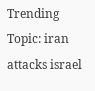Trending Topic: iran attacks israel